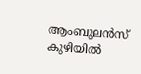ആംബുലൻസ് കുഴിയിൽ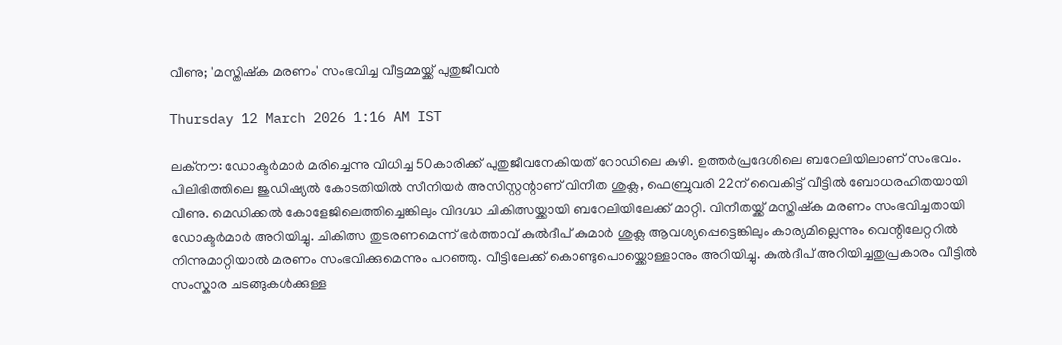വീണു; 'മസ്തിഷ്‌ക മരണം' സംഭവിച്ച വീട്ടമ്മയ്ക്ക് പുതുജീവൻ

Thursday 12 March 2026 1:16 AM IST

ലക്നൗ: ഡോക്ടർമാർ മരിച്ചെന്നു വിധിച്ച 50കാരിക്ക് പുതുജീവനേകിയത് റോഡിലെ കുഴി. ഉത്തർപ്രദേശിലെ ബറേലിയിലാണ് സംഭവം. പിലിഭിത്തിലെ ജുഡിഷ്യൽ കോടതിയിൽ സീനിയർ അസിസ്റ്റന്റാണ് വിനീത ശുക്ല, ഫെബ്രുവരി 22ന് വൈകിട്ട് വീട്ടിൽ ബോധരഹിതയായി വീണു. മെഡിക്കൽ കോളേജിലെത്തിച്ചെങ്കിലും വിദഗ്ദ്ധ ചികിത്സയ്ക്കായി ബറേലിയിലേക്ക് മാറ്റി. വിനീതയ്ക്ക് മസ്തിഷ്‌ക മരണം സംഭവിച്ചതായി ഡോക്ടർമാർ അറിയിച്ചു. ചികിത്സ തുടരണമെന്ന് ഭർത്താവ് കുൽദീപ് കുമാർ ശുക്ല ആവശ്യപ്പെട്ടെങ്കിലും കാര്യമില്ലെന്നും വെന്റിലേറ്ററിൽ നിന്നുമാറ്റിയാൽ മരണം സംഭവിക്കുമെന്നും പറഞ്ഞു. വീട്ടിലേക്ക് കൊണ്ടുപൊയ്ക്കൊള്ളാനും അറിയിച്ചു. കുൽദീപ് അറിയിച്ചതുപ്രകാരം വീട്ടിൽ സംസ്കാര ചടങ്ങുകൾക്കുള്ള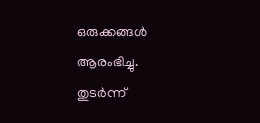ഒരുക്കങ്ങൾ ആരംഭിച്ചു. തുടർന്ന്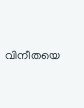വിനീതയെ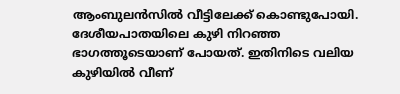ആംബുലൻസിൽ വീട്ടിലേക്ക് കൊണ്ടുപോയി. ദേശീയപാതയിലെ കുഴി നിറഞ്ഞ ഭാഗത്തൂടെയാണ് പോയത്. ഇതിനിടെ വലിയ കുഴിയിൽ വീണ്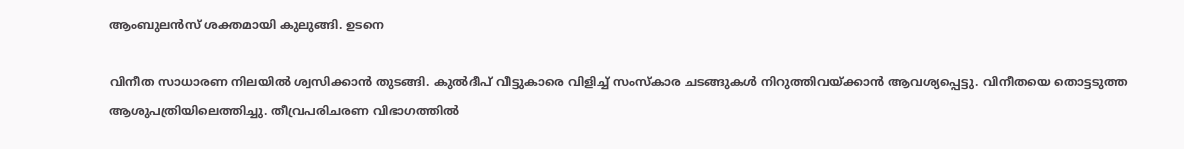ആംബുലൻസ് ശക്തമായി കുലുങ്ങി. ഉടനെ

വിനീത സാധാരണ നിലയിൽ ശ്വസിക്കാൻ തുടങ്ങി. കുൽദീപ് വീട്ടുകാരെ വിളിച്ച് സംസ്‌കാര ചടങ്ങുകൾ നിറുത്തിവയ്ക്കാൻ ആവശ്യപ്പെട്ടു. വിനീതയെ തൊട്ടടുത്ത ആശുപത്രിയിലെത്തിച്ചു. തീവ്രപരിചരണ വിഭാഗത്തിൽ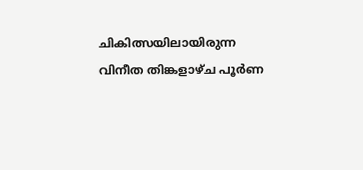ചികിത്സയിലായിരുന്ന വിനീത തിങ്കളാഴ്ച പൂർണ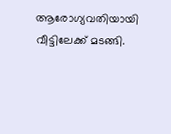ആരോഗ്യവതിയായി വീട്ടിലേക്ക് മടങ്ങി.